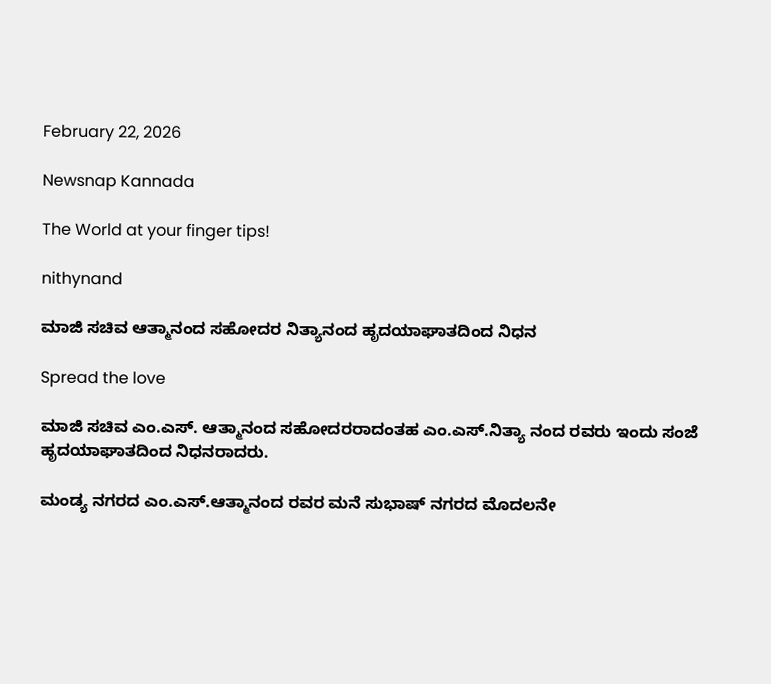February 22, 2026

Newsnap Kannada

The World at your finger tips!

nithynand

ಮಾಜಿ ಸಚಿವ ಆತ್ಮಾನಂದ ಸಹೋದರ ನಿತ್ಯಾನಂದ ಹೃದಯಾಘಾತದಿಂದ ‌ನಿಧನ‌

Spread the love

ಮಾಜಿ ಸಚಿವ ಎಂ.ಎಸ್. ಆತ್ಮಾನಂದ ಸಹೋದರರಾದಂತಹ ಎಂ.ಎಸ್.ನಿತ್ಯಾ ನಂದ ರವರು ಇಂದು ಸಂಜೆ ಹೃದಯಾಘಾತದಿಂದ ನಿಧನರಾದರು.

ಮಂಡ್ಯ ನಗರದ ಎಂ.ಎಸ್.ಆತ್ಮಾನಂದ ರವರ ಮನೆ ಸುಭಾಷ್ ನಗರದ ಮೊದಲನೇ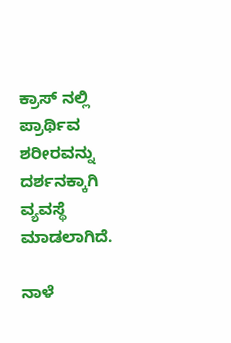ಕ್ರಾಸ್ ನಲ್ಲಿ ಪ್ರಾರ್ಥಿವ ಶರೀರವನ್ನು ದರ್ಶನಕ್ಕಾಗಿ ವ್ಯವಸ್ಥೆ ಮಾಡಲಾಗಿದೆ.

ನಾಳೆ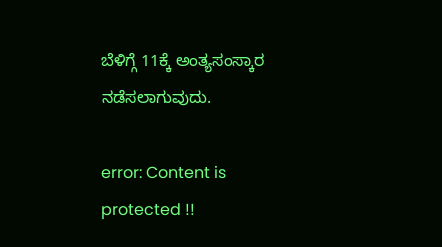ಬೆಳಿಗ್ಗೆ 11ಕ್ಕೆ ಅಂತ್ಯಸಂಸ್ಕಾರ ನಡೆಸಲಾಗುವುದು.

error: Content is protected !!